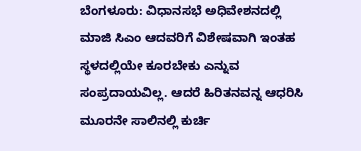ಬೆಂಗಳೂರು: ವಿಧಾನಸಭೆ ಅಧಿವೇಶನದಲ್ಲಿ ಮಾಜಿ ಸಿಎಂ ಆದವರಿಗೆ ವಿಶೇಷವಾಗಿ ಇಂತಹ ಸ್ಥಳದಲ್ಲಿಯೇ ಕೂರಬೇಕು ಎನ್ನುವ ಸಂಪ್ರದಾಯವಿಲ್ಲ. ಆದರೆ ಹಿರಿತನವನ್ನ ಆಧರಿಸಿ ಮೂರನೇ ಸಾಲಿನಲ್ಲಿ ಕುರ್ಚಿ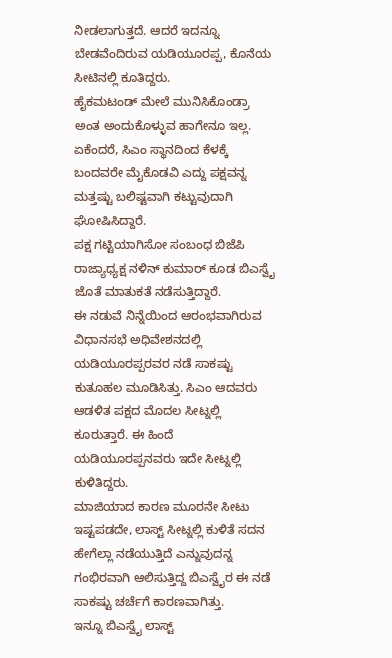ನೀಡಲಾಗುತ್ತದೆ. ಆದರೆ ಇದನ್ನೂ ಬೇಡವೆಂದಿರುವ ಯಡಿಯೂರಪ್ಪ, ಕೊನೆಯ ಸೀಟಿನಲ್ಲಿ ಕೂತಿದ್ದರು.
ಹೈಕಮಟಂಡ್ ಮೇಲೆ ಮುನಿಸಿಕೊಂಡ್ರಾ ಅಂತ ಅಂದುಕೊಳ್ಳುವ ಹಾಗೇನೂ ಇಲ್ಲ. ಏಕೆಂದರೆ, ಸಿಎಂ ಸ್ಥಾನದಿಂದ ಕೆಳಕ್ಕೆ ಬಂದವರೇ ಮೈಕೊಡವಿ ಎದ್ದು ಪಕ್ಷವನ್ನ ಮತ್ತಷ್ಟು ಬಲಿಷ್ಟವಾಗಿ ಕಟ್ಟುವುದಾಗಿ ಘೋಷಿಸಿದ್ದಾರೆ.
ಪಕ್ಷ ಗಟ್ಟಿಯಾಗಿಸೋ ಸಂಬಂಧ ಬಿಜೆಪಿ ರಾಜ್ಯಾಧ್ಯಕ್ಷ ನಳಿನ್ ಕುಮಾರ್ ಕೂಡ ಬಿಎಸ್ವೈ ಜೊತೆ ಮಾತುಕತೆ ನಡೆಸುತ್ತಿದ್ದಾರೆ.
ಈ ನಡುವೆ ನಿನ್ನೆಯಿಂದ ಆರಂಭವಾಗಿರುವ ವಿಧಾನಸಭೆ ಅಧಿವೇಶನದಲ್ಲಿ ಯಡಿಯೂರಪ್ಪರವರ ನಡೆ ಸಾಕಷ್ಟು ಕುತೂಹಲ ಮೂಡಿಸಿತ್ತು. ಸಿಎಂ ಆದವರು ಆಡಳಿತ ಪಕ್ಷದ ಮೊದಲ ಸೀಟ್ನಲ್ಲಿ ಕೂರುತ್ತಾರೆ. ಈ ಹಿಂದೆ ಯಡಿಯೂರಪ್ಪನವರು ಇದೇ ಸೀಟ್ನಲ್ಲಿ ಕುಳಿತಿದ್ದರು.
ಮಾಜಿಯಾದ ಕಾರಣ ಮೂರನೇ ಸೀಟು ಇಷ್ಟಪಡದೇ, ಲಾಸ್ಟ್ ಸೀಟ್ನಲ್ಲಿ ಕುಳಿತೆ ಸದನ ಹೇಗೆಲ್ಲಾ ನಡೆಯುತ್ತಿದೆ ಎನ್ನುವುದನ್ನ ಗಂಭಿರವಾಗಿ ಆಲಿಸುತ್ತಿದ್ದ ಬಿಎಸ್ವೈರ ಈ ನಡೆ ಸಾಕಷ್ಟು ಚರ್ಚೆಗೆ ಕಾರಣವಾಗಿತ್ತು.
ಇನ್ನೂ ಬಿಎಸ್ವೈ ಲಾಸ್ಟ್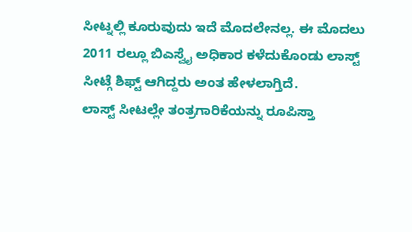ಸೀಟ್ನಲ್ಲಿ ಕೂರುವುದು ಇದೆ ಮೊದಲೇನಲ್ಲ. ಈ ಮೊದಲು 2011 ರಲ್ಲೂ ಬಿಎಸ್ವೈ ಅಧಿಕಾರ ಕಳೆದುಕೊಂಡು ಲಾಸ್ಟ್ ಸೀಟ್ಗೆ ಶಿಫ್ಟ್ ಆಗಿದ್ದರು ಅಂತ ಹೇಳಲಾಗ್ತಿದೆ.
ಲಾಸ್ಟ್ ಸೀಟಲ್ಲೇ ತಂತ್ರಗಾರಿಕೆಯನ್ನು ರೂಪಿಸ್ತಾ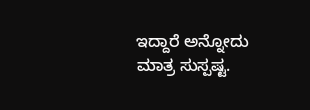ಇದ್ದಾರೆ ಅನ್ನೋದು ಮಾತ್ರ ಸುಸ್ಪಷ್ಟ.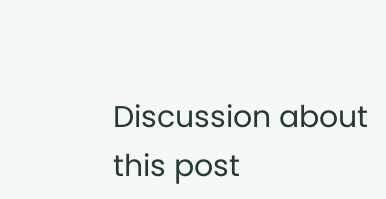Discussion about this post